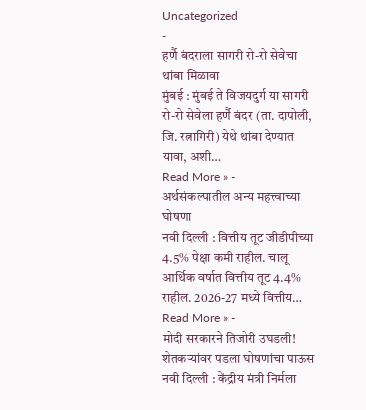Uncategorized
-
हर्णै बंदराला सागरी रो-रो सेवेचा थांबा मिळावा
मुंबई : मुंबई ते विजयदुर्ग या सागरी रो-रो सेवेला हर्णै बंदर (ता. दापोली, जि. रत्नागिरी) येथे थांबा देण्यात यावा, अशी…
Read More » -
अर्थसंकल्पातील अन्य महत्त्वाच्या घोषणा
नवी दिल्ली : वित्तीय तूट जीडीपीच्या 4.5% पेक्षा कमी राहील. चालू आर्थिक वर्षात वित्तीय तूट 4.4% राहील. 2026-27 मध्ये वित्तीय…
Read More » -
मोदी सरकारने तिजोरी उघडली! शेतकऱ्यांवर पडला घोषणांचा पाऊस
नवी दिल्ली : केंद्रीय मंत्री निर्मला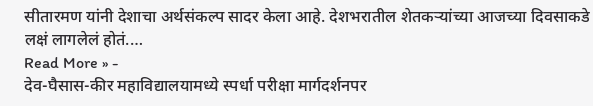सीतारमण यांनी देशाचा अर्थसंकल्प सादर केला आहे. देशभरातील शेतकऱ्यांच्या आजच्या दिवसाकडे लक्षं लागलेलं होतं.…
Read More » -
देव-घैसास-कीर महाविद्यालयामध्ये स्पर्धा परीक्षा मार्गदर्शनपर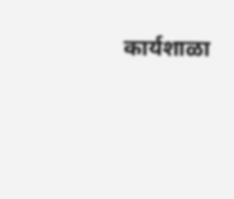कार्यशाळा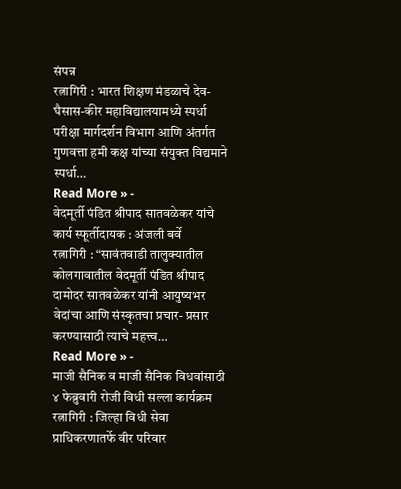संपन्न
रत्नागिरी : भारत शिक्षण मंडळाचे देव-घैसास-कीर महाविद्यालयामध्ये स्पर्धा परीक्षा मार्गदर्शन विभाग आणि अंतर्गत गुणवत्ता हमी कक्ष यांच्या संयुक्त विद्यमाने स्पर्धा…
Read More » -
वेदमूर्ती पंडित श्रीपाद सातवळेकर यांचे कार्य स्फूर्तीदायक : अंजली बर्वे
रत्नागिरी : “सावंतवाडी तालुक्यातील कोलगावातील वेदमूर्ती पंडित श्रीपाद दामोदर सातवळेकर यांनी आयुष्यभर वेदांचा आणि संस्कृतचा प्रचार- प्रसार करण्यासाठी त्याचे महत्त्व…
Read More » -
माजी सैनिक व माजी सैनिक विधवांसाठी ४ फेब्रुवारी रोजी विधी सल्ला कार्यक्रम
रत्नागिरी : जिल्हा विधी सेवा प्राधिकरणातर्फे वीर परिवार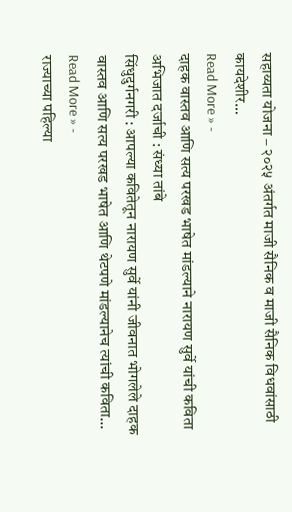सहाय्यता योजना – २०२५ अंतर्गत माजी सैनिक व माजी सैनिक विधवांसाठी कायदेशीर…
Read More » -
दाहक वास्तव आणि सत्य परखड भाषेत मांडल्याने नारायण सुर्वे यांची कविता अभिजात दर्जाची : संध्या तांबे
सिंधुदुर्गनगरी : आपल्या कवितेतून नारायण सुर्वे यांनी जीवनात भोगलेले दाहक वास्तव आणि सत्य परखड भाषेत आणि थेटपणे मांडल्यानेच त्यांची कविता…
Read More » -
राज्याच्या पहिल्या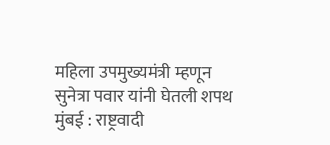महिला उपमुख्यमंत्री म्हणून सुनेत्रा पवार यांनी घेतली शपथ
मुंबई : राष्ट्रवादी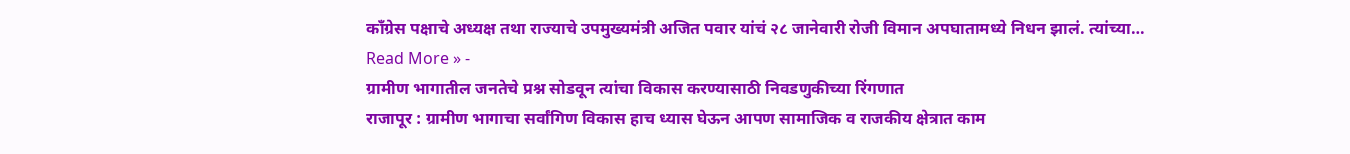काँग्रेस पक्षाचे अध्यक्ष तथा राज्याचे उपमुख्यमंत्री अजित पवार यांचं २८ जानेवारी रोजी विमान अपघातामध्ये निधन झालं. त्यांच्या…
Read More » -
ग्रामीण भागातील जनतेचे प्रश्न सोडवून त्यांचा विकास करण्यासाठी निवडणुकीच्या रिंगणात
राजापूर : ग्रामीण भागाचा सर्वांगिण विकास हाच ध्यास घेऊन आपण सामाजिक व राजकीय क्षेत्रात काम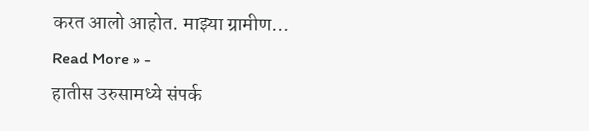करत आलो आहोत. माझ्या ग्रामीण…
Read More » -
हातीस उरुसामध्ये संपर्क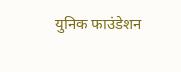युनिक फाउंडेशन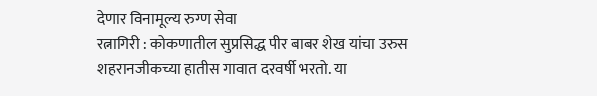देणार विनामूल्य रुग्ण सेवा
रत्नागिरी : कोकणातील सुप्रसिद्ध पीर बाबर शेख यांचा उरुस शहरानजीकच्या हातीस गावात दरवर्षी भरतो. या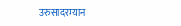उरुसादरम्यान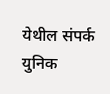येथील संपर्क युनिक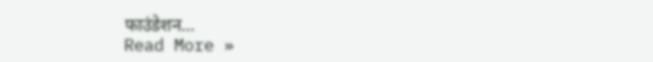फाउंडेशन…
Read More »